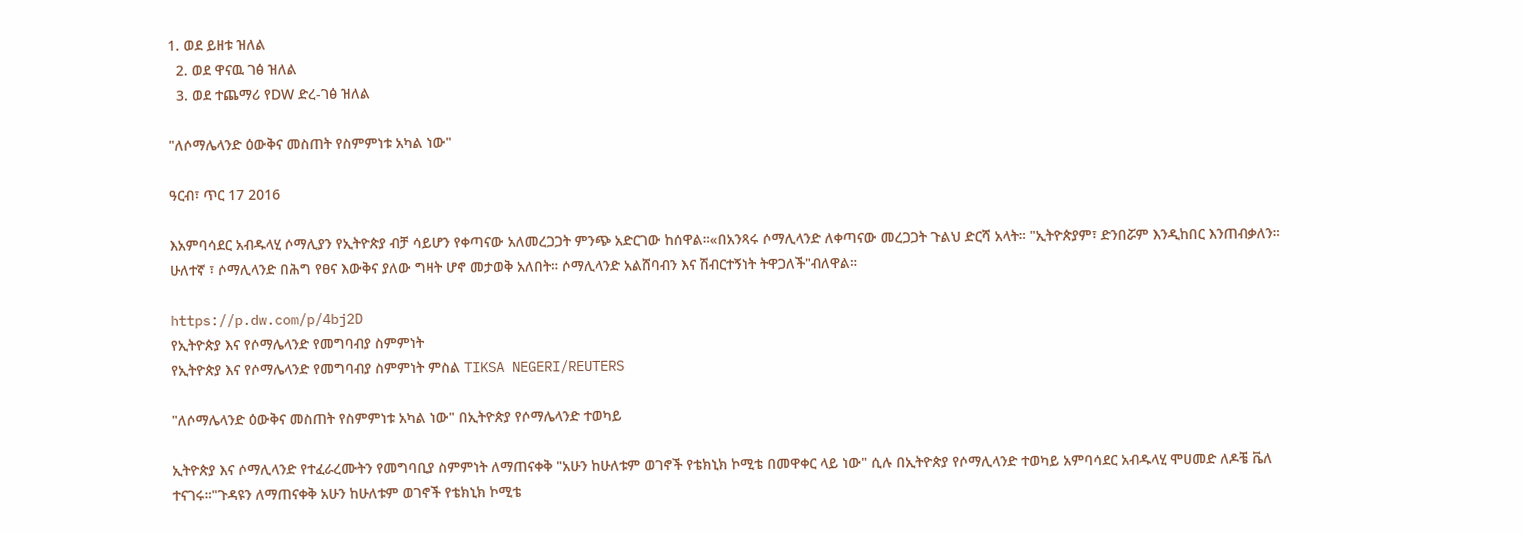1. ወደ ይዘቱ ዝለል
  2. ወደ ዋናዉ ገፅ ዝለል
  3. ወደ ተጨማሪ የDW ድረ-ገፅ ዝለል

"ለሶማሌላንድ ዕውቅና መስጠት የስምምነቱ አካል ነው"

ዓርብ፣ ጥር 17 2016

እአምባሳደር አብዱላሂ ሶማሊያን የኢትዮጵያ ብቻ ሳይሆን የቀጣናው አለመረጋጋት ምንጭ አድርገው ከሰዋል።«በአንጻሩ ሶማሊላንድ ለቀጣናው መረጋጋት ጉልህ ድርሻ አላት። "ኢትዮጵያም፣ ድንበሯም እንዲከበር እንጠብቃለን። ሁለተኛ ፣ ሶማሊላንድ በሕግ የፀና እውቅና ያለው ግዛት ሆኖ መታወቅ አለበት። ሶማሊላንድ አልሸባብን እና ሽብርተኝነት ትዋጋለች"ብለዋል።

https://p.dw.com/p/4bj2D
የኢትዮጵያ እና የሶማሌላንድ የመግባብያ ስምምነት
የኢትዮጵያ እና የሶማሌላንድ የመግባብያ ስምምነት ምስል TIKSA NEGERI/REUTERS

"ለሶማሌላንድ ዕውቅና መስጠት የስምምነቱ አካል ነው" በኢትዮጵያ የሶማሌላንድ ተወካይ

ኢትዮጵያ እና ሶማሊላንድ የተፈራረሙትን የመግባቢያ ስምምነት ለማጠናቀቅ "አሁን ከሁለቱም ወገኖች የቴክኒክ ኮሚቴ በመዋቀር ላይ ነው" ሲሉ በኢትዮጵያ የሶማሊላንድ ተወካይ አምባሳደር አብዱላሂ ሞሀመድ ለዶቼ ቬለ ተናገሩ።"ጉዳዩን ለማጠናቀቅ አሁን ከሁለቱም ወገኖች የቴክኒክ ኮሚቴ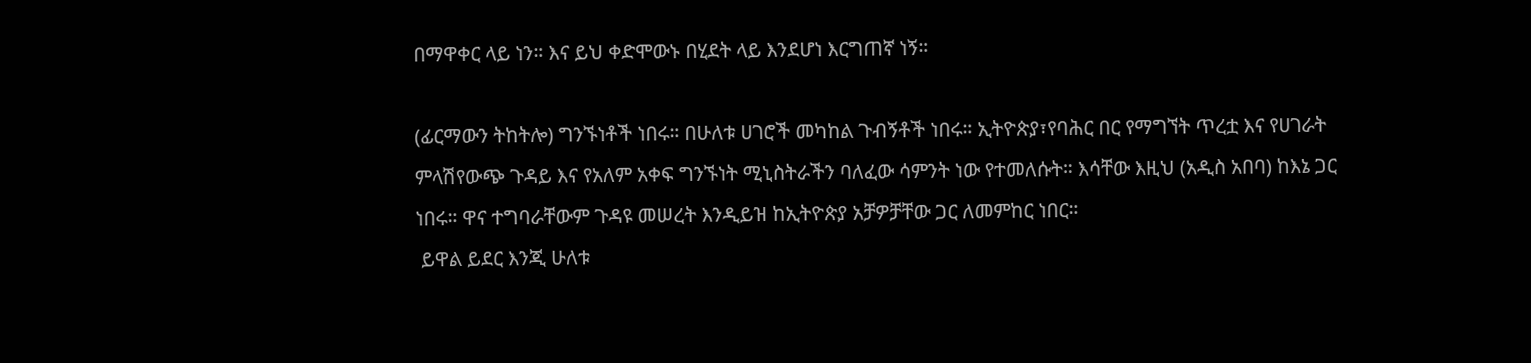በማዋቀር ላይ ነን። እና ይህ ቀድሞውኑ በሂደት ላይ እንደሆነ እርግጠኛ ነኝ።

(ፊርማውን ትከትሎ) ግንኙነቶች ነበሩ። በሁለቱ ሀገሮች መካከል ጉብኝቶች ነበሩ። ኢትዮጵያ፣የባሕር በር የማግኘት ጥረቷ እና የሀገራት ምላሽየውጭ ጉዳይ እና የአለም አቀፍ ግንኙነት ሚኒስትራችን ባለፈው ሳምንት ነው የተመለሱት። እሳቸው እዚህ (አዲስ አበባ) ከእኔ ጋር ነበሩ። ዋና ተግባራቸውም ጉዳዩ መሠረት እንዲይዝ ከኢትዮጵያ አቻዎቻቸው ጋር ለመምከር ነበር።
 ይዋል ይደር እንጂ ሁለቱ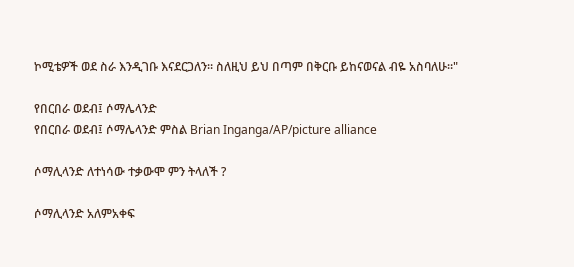ኮሚቴዎች ወደ ስራ እንዲገቡ እናደርጋለን። ስለዚህ ይህ በጣም በቅርቡ ይከናወናል ብዬ አስባለሁ።"

የበርበራ ወደብ፤ ሶማሌላንድ
የበርበራ ወደብ፤ ሶማሌላንድ ምስል Brian Inganga/AP/picture alliance

ሶማሊላንድ ለተነሳው ተቃውሞ ምን ትላለች ?

ሶማሊላንድ አለምአቀፍ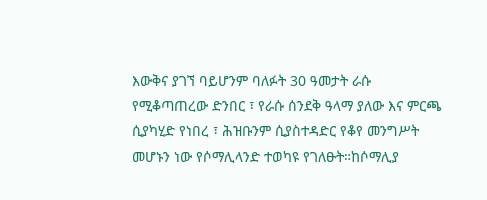እውቅና ያገኘ ባይሆንም ባለፉት 30 ዓመታት ራሱ የሚቆጣጠረው ድንበር ፣ የራሱ ሰንደቅ ዓላማ ያለው እና ምርጫ ሲያካሂድ የነበረ ፣ ሕዝቡንም ሲያስተዳድር የቆየ መንግሥት መሆኑን ነው የሶማሊላንድ ተወካዩ የገለፁት።ከሶማሊያ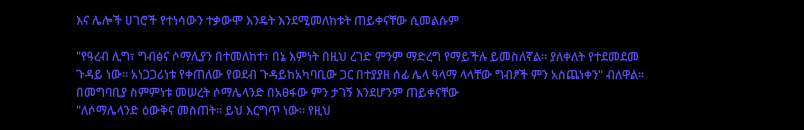እና ሌሎች ሀገሮች የተነሳውን ተቃውሞ እንዴት እንደሚመለከቱት ጠይቀናቸው ሲመልሱም

"የዓረብ ሊግ፣ ግብፅና ሶማሊያን በተመለከተ፣ በኔ እምነት በዚህ ረገድ ምንም ማድረግ የማይችሉ ይመስለኛል። ያለቀለት የተደመደመ ጉዳይ ነው። አነጋጋሪነቱ የቀጠለው የወደብ ጉዳይከአካባቢው ጋር በተያያዘ ሰፊ ሌላ ዓላማ ላላቸው ግብፆች ምን አስጨነቀን" ብለዋል። በመግባቢያ ስምምነቱ መሠረት ሶማሌላንድ በአፀፋው ምን ታገኝ እንደሆንም ጠይቀናቸው
"ለሶማሌላንድ ዕውቅና መስጠት። ይህ እርግጥ ነው። የዚህ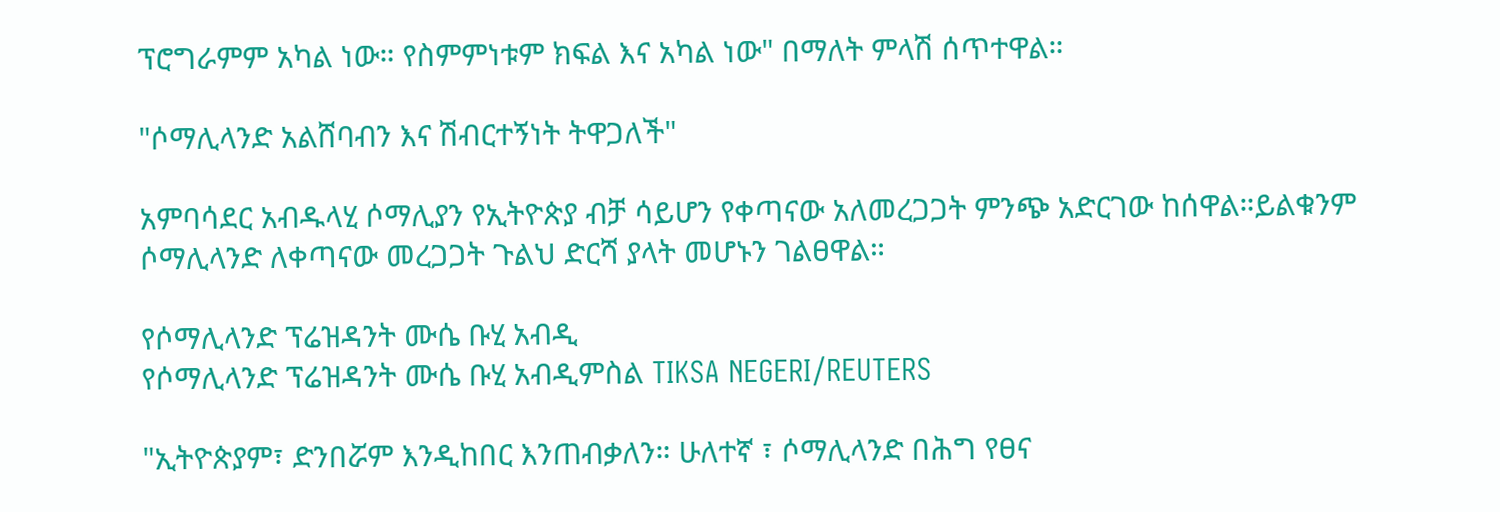ፕሮግራምም አካል ነው። የስምምነቱም ክፍል እና አካል ነው" በማለት ምላሽ ሰጥተዋል።

"ሶማሊላንድ አልሸባብን እና ሽብርተኝነት ትዋጋለች"

አምባሳደር አብዱላሂ ሶማሊያን የኢትዮጵያ ብቻ ሳይሆን የቀጣናው አለመረጋጋት ምንጭ አድርገው ከሰዋል።ይልቁንም ሶማሊላንድ ለቀጣናው መረጋጋት ጉልህ ድርሻ ያላት መሆኑን ገልፀዋል።

የሶማሊላንድ ፕሬዝዳንት ሙሴ ቡሂ አብዲ
የሶማሊላንድ ፕሬዝዳንት ሙሴ ቡሂ አብዲምስል TIKSA NEGERI/REUTERS

"ኢትዮጵያም፣ ድንበሯም እንዲከበር እንጠብቃለን። ሁለተኛ ፣ ሶማሊላንድ በሕግ የፀና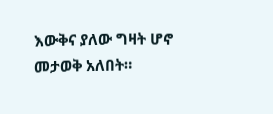እውቅና ያለው ግዛት ሆኖ መታወቅ አለበት።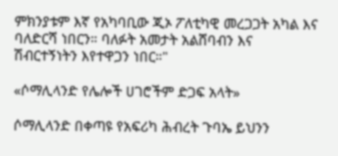ምክንያቱም እኛ የአካባቢው ጂኦ ፖለቲካዊ መረጋጋት አካል እና ባለድርሻ ነበርን። ባለፉት አመታት አልሸባብን እና ሽብርተኝነትን እየተዋጋን ነበር።"

«ሶማሊላንድ የሌሎች ሀገሮችም ድጋፍ አላት»

ሶማሊላንድ በቀጣዩ የአፍሪካ ሕብረት ጉባኤ ይህንን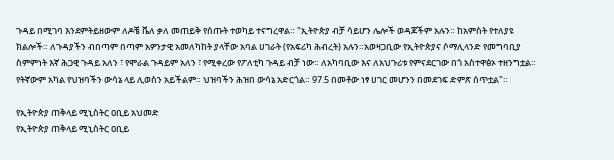ጉዳይ በሚገባ እንደምትይዘውም ለዶቼ ቬለ ቃለ መጠይቅ የሰጡት ተወካይ ተናግረዋል። "ኢትዮጵያ ብቻ ሳይሆን ሌሎች ወዳጆችም አሉን። ከአምስት የተለያዩ ክልሎች። ለጉዳያችን ብበጣም በጣም አዎንታዊ አመለካከት ያላቸው አባል ሀገራት (የአፍሪካ ሕብረት) አሉን።አወዛጋቢው የኢትዮጵያና ሶማሊላንድ የመግባቢያ ስምምነት እኛ ሕጋዊ ጉዳይ አለን ፣ የሞራል ጉዳይም አለን ፣ የሚቀረው የፖለቲካ ጉዳይ ብቻ ነው። ለአካባቢው እና ለአህጉሪቱ የምናደርገው በጎ አስተዋፅኦ ተዘንግቷል። የትኛውም አካል የህዝባችን ውሳኔ ላይ ሊወስን አይችልም። ህዝባችን ሕዝበ ውሳኔ አድርጎል። 97.5 በመቶው ነፃ ሀገር መሆንን በመደገፍ ድምጽ ሰጥቷል"።

የኢትዮጵያ ጠቅላይ ሚኒስትር ዐቢይ አህመድ
የኢትዮጵያ ጠቅላይ ሚኒስትር ዐቢይ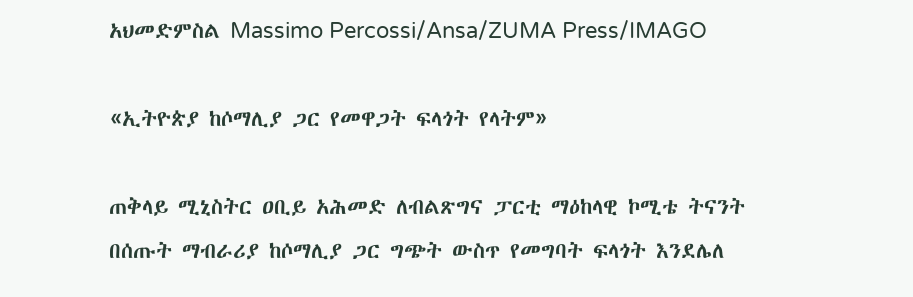አህመድምስል Massimo Percossi/Ansa/ZUMA Press/IMAGO

«ኢትዮጵያ ከሶማሊያ ጋር የመዋጋት ፍላጎት የላትም»

ጠቅላይ ሚኒስትር ዐቢይ አሕመድ ለብልጽግና ፓርቲ ማዕከላዊ ኮሚቴ ትናንት በሰጡት ማብራሪያ ከሶማሊያ ጋር ግጭት ውስጥ የመግባት ፍላጎት እንደሌለ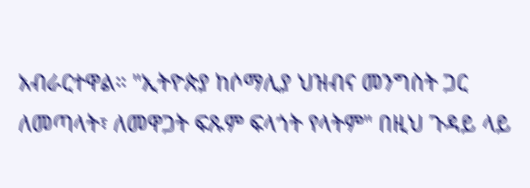አብራርተዋል። "ኢትዮጵያ ከሶማሊያ ህዝብና መንግስት ጋር ለመጣላት፣ ለመዋጋት ፍጹም ፍላጎት የላትም" በዚህ ጉዳይ ላይ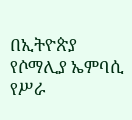በኢትዮጵያ የሶማሊያ ኤምባሲ የሥራ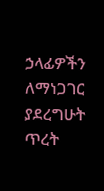ኃላፊዎችን ለማነጋገር ያደረግሁት ጥረት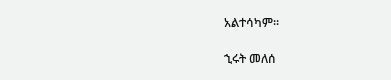አልተሳካም።

ኂሩት መለሰ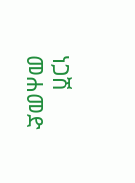ነጋሽ መሐመድ